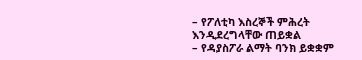– የፖለቲካ እስረኞች ምሕረት እንዲደረግላቸው ጠይቋል
– የዳያስፖራ ልማት ባንክ ይቋቋም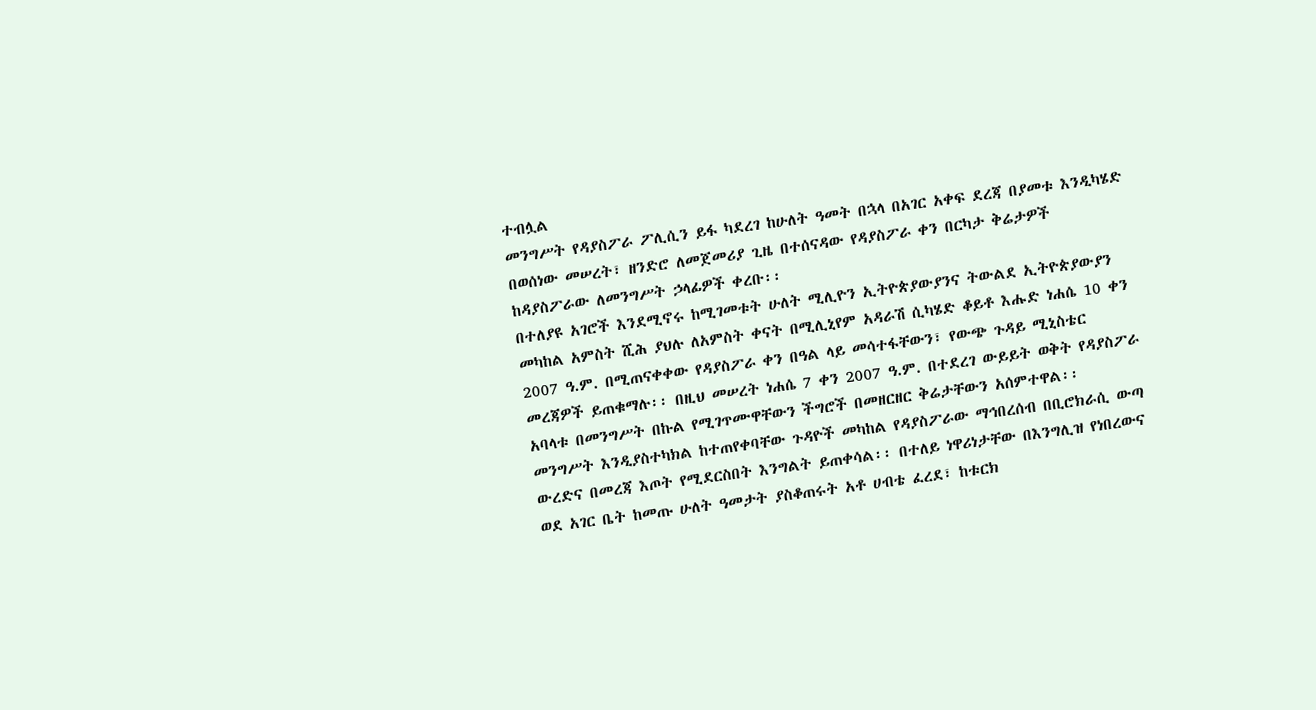ተብሏል
መንግሥት የዳያስፖራ ፖሊሲን ይፋ ካደረገ ከሁለት ዓመት በኋላ በአገር አቀፍ ደረጃ በያመቱ እንዲካሄድ በወሰነው መሠረት፣ ዘንድሮ ለመጀመሪያ ጊዜ በተሰናዳው የዳያስፖራ ቀን በርካታ ቅሬታዎች ከዳያስፖራው ለመንግሥት ኃላፊዎች ቀረቡ፡፡
በተለያዩ አገሮች እንደሚኖሩ ከሚገመቱት ሁለት ሚሊዮን ኢትዮጵያውያንና ትውልደ ኢትዮጵያውያን መካከል አምስት ሺሕ ያህሉ ለአምስት ቀናት በሚሊኒየም አዳራሽ ሲካሄድ ቆይቶ እሑድ ነሐሴ 10 ቀን 2007 ዓ.ም. በሚጠናቀቀው የዳያስፖራ ቀን በዓል ላይ መሳተፋቸውን፣ የውጭ ጉዳይ ሚኒስቴር መረጃዎች ይጠቁማሉ፡፡ በዚህ መሠረት ነሐሴ 7 ቀን 2007 ዓ.ም. በተደረገ ውይይት ወቅት የዳያስፖራ አባላቱ በመንግሥት በኩል የሚገጥሙዋቸውን ችግሮች በመዘርዘር ቅሬታቸውን አሰምተዋል፡፡
መንግሥት እንዲያስተካክል ከተጠየቀባቸው ጉዳዮች መካከል የዳያስፖራው ማኅበረሰብ በቢሮክራሲ ውጣ ውረድና በመረጃ እጦት የሚደርስበት እንግልት ይጠቀሳል፡፡ በተለይ ነዋሪነታቸው በእንግሊዝ የነበረውና ወደ አገር ቤት ከመጡ ሁለት ዓመታት ያስቆጠሩት አቶ ሀብቴ ፈረደ፣ ከቱርክ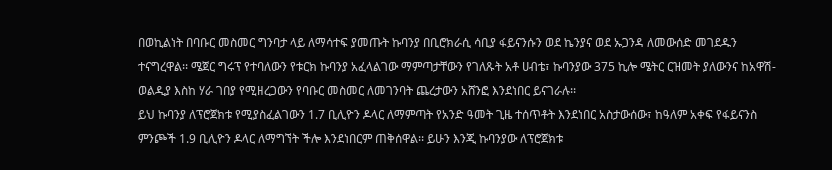በወኪልነት በባቡር መስመር ግንባታ ላይ ለማሳተፍ ያመጡት ኩባንያ በቢሮክራሲ ሳቢያ ፋይናንሱን ወደ ኬንያና ወደ ኡጋንዳ ለመውሰድ መገደዱን ተናግረዋል፡፡ ሜጀር ግሩፕ የተባለውን የቱርክ ኩባንያ አፈላልገው ማምጣታቸውን የገለጹት አቶ ሀብቴ፣ ኩባንያው 375 ኪሎ ሜትር ርዝመት ያለውንና ከአዋሽ-ወልዲያ እስከ ሃራ ገበያ የሚዘረጋውን የባቡር መስመር ለመገንባት ጨረታውን አሸንፎ እንደነበር ይናገራሉ፡፡
ይህ ኩባንያ ለፕሮጀክቱ የሚያስፈልገውን 1.7 ቢሊዮን ዶላር ለማምጣት የአንድ ዓመት ጊዜ ተሰጥቶት እንደነበር አስታውሰው፣ ከዓለም አቀፍ የፋይናንስ ምንጮች 1.9 ቢሊዮን ዶላር ለማግኘት ችሎ እንደነበርም ጠቅሰዋል፡፡ ይሁን እንጂ ኩባንያው ለፕሮጀክቱ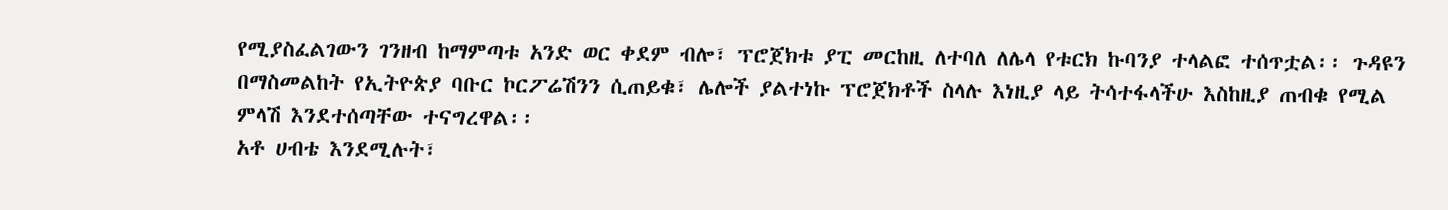የሚያስፈልገውን ገንዘብ ከማምጣቱ አንድ ወር ቀደም ብሎ፣ ፕሮጀክቱ ያፒ መርከዚ ለተባለ ለሌላ የቱርክ ኩባንያ ተላልፎ ተሰጥቷል፡፡ ጉዳዩን በማስመልከት የኢትዮጵያ ባቡር ኮርፖሬሽንን ሲጠይቁ፣ ሌሎች ያልተነኩ ፕሮጀክቶች ስላሉ እነዚያ ላይ ትሳተፋላችሁ እስከዚያ ጠብቁ የሚል ምላሽ እንደተሰጣቸው ተናግረዋል፡፡
አቶ ሀብቴ እንደሚሉት፣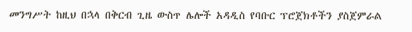መንግሥት ከዚህ በኋላ በቅርብ ጊዜ ውስጥ ሌሎች አዳዲስ የባቡር ፕሮጀክቶችን ያስጀምራል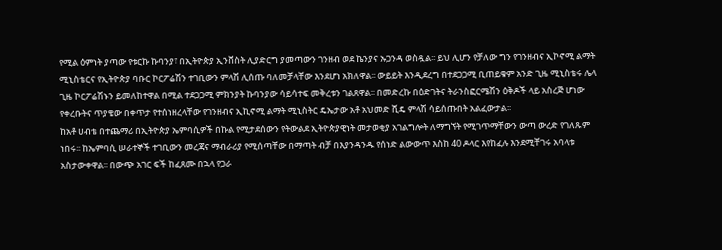የሚል ዕምነት ያጣው የቱርኩ ኩባንያ፣ በኢትዮጵያ ኢንቨስት ሊያድርግ ያመጣውን ገንዘብ ወደ ኬንያና ኡጋንዳ ወስዷል፡፡ ይህ ሊሆን የቻለው ግን የገንዘብና ኢኮኖሚ ልማት ሚኒስቴርና የኢትዮጵያ ባቡር ኮርፖሬሽን ተገቢውን ምላሽ ሊሰጡ ባለመቻላቸው እንደሆነ አክለዋል፡፡ ውይይት እንዲደረግ በተደጋጋሚ ቢጠይቁም አንድ ጊዜ ሚኒስቴሩ ሌላ ጊዜ ኮርፖሬሽኑን ይመለከተዋል በሚል ተደጋጋሚ ምክንያት ኩባንያው ሳይሳተፍ መቅረቱን ገልጸዋል፡፡ በመድረኩ በዕድገትና ትራንስፎርሜሽን ዕቅዶች ላይ አስረጅ ሆነው የቀረቡትና ጥያቄው በቀጥታ የተሰነዘረላቸው የገንዘብና ኢኪኖሚ ልማት ሚኒስትር ዴኤታው አቶ አህመድ ሺዴ ምላሽ ሳይሰጡበት አልፈውታል፡፡
ከአቶ ሀብቴ በተጨማሪ በኢትዮጵያ ኤምባሲዎች በኩል የሚታደሰውን የትውልደ ኢትዮጵያዊነት መታወቂያ አገልግሎት ለማግኘት የሚገጥማቸውን ውጣ ውረድ የገለጹም ነበሩ፡፡ ከኤምባሲ ሠራተኞች ተገቢውን መረጃና ማብራሪያ የሚሰጣቸው በማጣት ብቻ በእያንዳንዱ የሰነድ ልውውጥ እስከ 40 ዶላር እየከፈሉ እንደሚቸገሩ አባላቱ አስታውቀዋል፡፡ በውጭ አገር ፍች ከፈጸሙ በኋላ የጋራ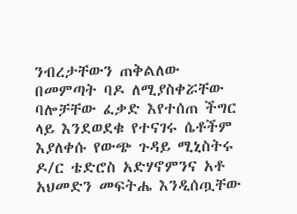ንብረታቸውን ጠቅልለው በመምጣት ባዶ ለሚያስቀሯቸው ባሎቻቸው ፈቃድ እየተሰጠ ችግር ላይ እንደወደቁ የተናገሩ ሴቶችም እያለቀሱ የውጭ ጉዳይ ሚኒስትሩ ዶ/ር ቴድሮስ አድሃኖምንና አቶ አህመድን መፍትሔ እንዲሰጧቸው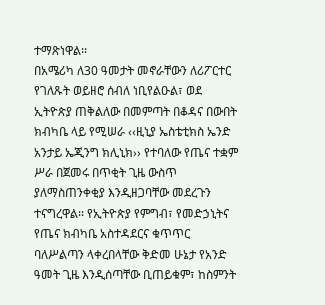ተማጽነዋል፡፡
በአሜሪካ ለ30 ዓመታት መኖራቸውን ለሪፖርተር የገለጹት ወይዘሮ ሰብለ ነቢየልዑል፣ ወደ ኢትዮጵያ ጠቅልለው በመምጣት በቆዳና በውበት ክብካቤ ላይ የሚሠራ ‹‹ዚኒያ ኤስቴቲክስ ኤንድ አንታይ ኤጂንግ ክሊኒክ›› የተባለው የጤና ተቋም ሥራ በጀመሩ በጥቂት ጊዜ ውስጥ ያለማስጠንቀቂያ እንዲዘጋባቸው መደረጉን ተናግረዋል፡፡ የኢትዮጵያ የምግብ፣ የመድኃኒትና የጤና ክብካቤ አስተዳደርና ቁጥጥር ባለሥልጣን ላቀረበላቸው ቅድመ ሁኔታ የአንድ ዓመት ጊዜ እንዲሰጣቸው ቢጠይቁም፣ ከስምንት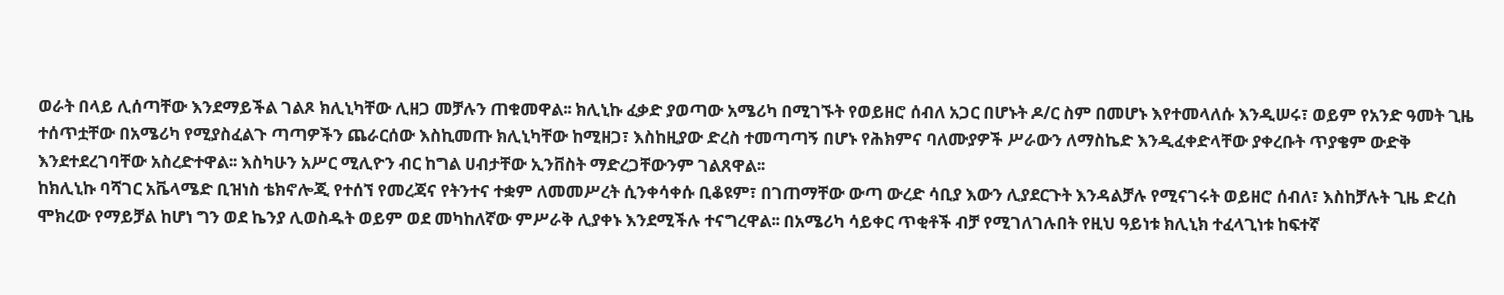ወራት በላይ ሊሰጣቸው እንደማይችል ገልጾ ክሊኒካቸው ሊዘጋ መቻሉን ጠቁመዋል፡፡ ክሊኒኩ ፈቃድ ያወጣው አሜሪካ በሚገኙት የወይዘሮ ሰብለ አጋር በሆኑት ዶ/ር ስም በመሆኑ እየተመላለሱ እንዲሠሩ፣ ወይም የአንድ ዓመት ጊዜ ተሰጥቷቸው በአሜሪካ የሚያስፈልጉ ጣጣዎችን ጨራርሰው እስኪመጡ ክሊኒካቸው ከሚዘጋ፣ እስከዚያው ድረስ ተመጣጣኝ በሆኑ የሕክምና ባለሙያዎች ሥራውን ለማስኬድ እንዲፈቀድላቸው ያቀረቡት ጥያቄም ውድቅ እንደተደረገባቸው አስረድተዋል፡፡ እስካሁን አሥር ሚሊዮን ብር ከግል ሀብታቸው ኢንቨስት ማድረጋቸውንም ገልጸዋል፡፡
ከክሊኒኩ ባሻገር አቬላሜድ ቢዝነስ ቴክኖሎጂ የተሰኘ የመረጃና የትንተና ተቋም ለመመሥረት ሲንቀሳቀሱ ቢቆዩም፣ በገጠማቸው ውጣ ውረድ ሳቢያ እውን ሊያደርጉት እንዳልቻሉ የሚናገሩት ወይዘሮ ሰብለ፣ እስከቻሉት ጊዜ ድረስ ሞክረው የማይቻል ከሆነ ግን ወደ ኬንያ ሊወስዱት ወይም ወደ መካከለኛው ምሥራቅ ሊያቀኑ እንደሚችሉ ተናግረዋል፡፡ በአሜሪካ ሳይቀር ጥቂቶች ብቻ የሚገለገሉበት የዚህ ዓይነቱ ክሊኒክ ተፈላጊነቱ ከፍተኛ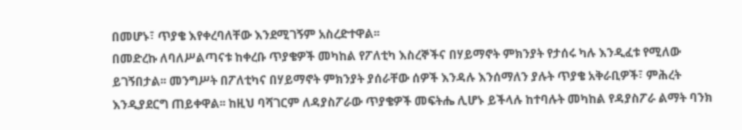በመሆኑ፣ ጥያቄ እየቀረባለቸው እንደሚገኝም አስረድተዋል፡፡
በመድረኩ ለባለሥልጣናቱ ከቀረቡ ጥያቄዎች መካከል የፖለቲካ እስረኞችና በሃይማኖት ምክንያት የታሰሩ ካሉ እንዲፈቱ የሚለው ይገኝበታል፡፡ መንግሥት በፖለቲካና በሃይማኖት ምክንያት ያሰራቸው ሰዎች እንዳሉ እንሰማለን ያሉት ጥያቄ አቅራቢዎች፣ ምሕረት እንዲያደርግ ጠይቀዋል፡፡ ከዚህ ባሻገርም ለዳያስፖራው ጥያቄዎች መፍትሔ ሊሆኑ ይችላሉ ከተባሉት መካከል የዳያስፖራ ልማት ባንክ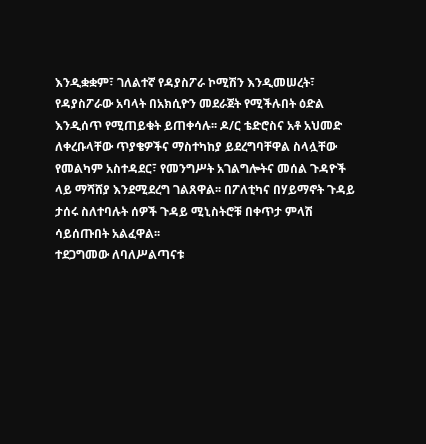እንዲቋቋም፣ ገለልተኛ የዳያስፖራ ኮሚሽን እንዲመሠረት፣ የዳያስፖራው አባላት በአክሲዮን መደራጀት የሚችሉበት ዕድል እንዲሰጥ የሚጠይቁት ይጠቀሳሉ፡፡ ዶ/ር ቴድሮስና አቶ አህመድ ለቀረቡላቸው ጥያቄዎችና ማስተካከያ ይደረግባቸዋል ስላሏቸው የመልካም አስተዳደር፣ የመንግሥት አገልግሎትና መሰል ጉዳዮች ላይ ማሻሸያ እንደሚደረግ ገልጸዋል፡፡ በፖለቲካና በሃይማኖት ጉዳይ ታሰሩ ስለተባሉት ሰዎች ጉዳይ ሚኒስትሮቹ በቀጥታ ምላሽ ሳይሰጡበት አልፈዋል፡፡
ተደጋግመው ለባለሥልጣናቱ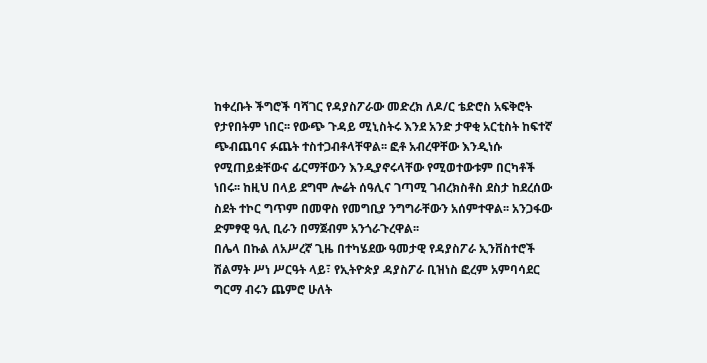ከቀረቡት ችግሮች ባሻገር የዳያስፖራው መድረክ ለዶ/ር ቴድሮስ አፍቅሮት የታየበትም ነበር፡፡ የውጭ ጉዳይ ሚኒስትሩ እንደ አንድ ታዋቂ አርቲስት ከፍተኛ ጭብጨባና ፉጨት ተስተጋብቶላቸዋል፡፡ ፎቶ አብረዋቸው እንዲነሱ የሚጠይቋቸውና ፊርማቸውን እንዲያኖሩላቸው የሚወተውቱም በርካቶች ነበሩ፡፡ ከዚህ በላይ ደግሞ ሎሬት ሰዓሊና ገጣሚ ገብረክስቶስ ደስታ ከደረሰው ስደት ተኮር ግጥም በመዋስ የመግቢያ ንግግራቸውን አሰምተዋል፡፡ አንጋፋው ድምፃዊ ዓሊ ቢራን በማጀብም አንጎራጉረዋል፡፡
በሌላ በኩል ለአሥረኛ ጊዜ በተካሄደው ዓመታዊ የዳያስፖራ ኢንቨስተሮች ሽልማት ሥነ ሥርዓት ላይ፣ የኢትዮጵያ ዳያስፖራ ቢዝነስ ፎረም አምባሳደር ግርማ ብሩን ጨምሮ ሁለት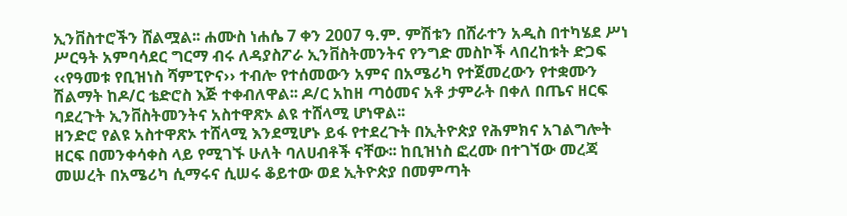ኢንቨስተሮችን ሸልሟል፡፡ ሐሙስ ነሐሴ 7 ቀን 2007 ዓ.ም. ምሽቱን በሸራተን አዲስ በተካሄደ ሥነ ሥርዓት አምባሳደር ግርማ ብሩ ለዳያስፖራ ኢንቨስትመንትና የንግድ መስኮች ላበረከቱት ድጋፍ ‹‹የዓመቱ የቢዝነስ ሻምፒዮና›› ተብሎ የተሰመውን አምና በአሜሪካ የተጀመረውን የተቋሙን ሽልማት ከዶ/ር ቴድሮስ እጅ ተቀብለዋል፡፡ ዶ/ር አከዘ ጣዕመና አቶ ታምራት በቀለ በጤና ዘርፍ ባደረጉት ኢንቨስትመንትና አስተዋጽኦ ልዩ ተሸላሚ ሆነዋል፡፡
ዘንድሮ የልዩ አስተዋጽኦ ተሸላሚ እንደሚሆኑ ይፋ የተደረጉት በኢትዮጵያ የሕምክና አገልግሎት ዘርፍ በመንቀሳቀስ ላይ የሚገኙ ሁለት ባለሀብቶች ናቸው፡፡ ከቢዝነስ ፎረሙ በተገኘው መረጃ መሠረት በአሜሪካ ሲማሩና ሲሠሩ ቆይተው ወደ ኢትዮጵያ በመምጣት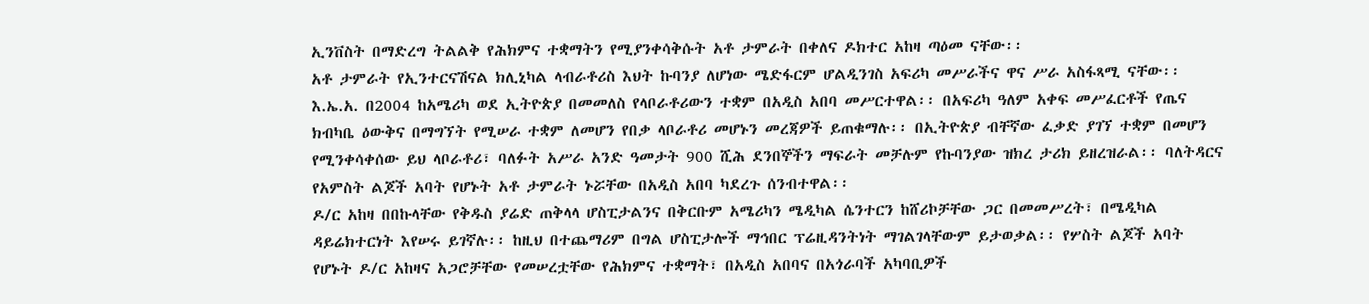ኢንቨስት በማድረግ ትልልቅ የሕክምና ተቋማትን የሚያንቀሳቅሱት አቶ ታምራት በቀለና ዶክተር አከዛ ጣዕመ ናቸው፡፡
አቶ ታምራት የኢንተርናሽናል ክሊኒካል ላብራቶሪስ እህት ኩባንያ ለሆነው ሜድፋርም ሆልዲንገስ አፍሪካ መሥራችና ዋና ሥራ አስፋጻሚ ናቸው፡፡ እ.ኤ.አ. በ2004 ከአሜሪካ ወደ ኢትዮጵያ በመመለስ የላቦራቶሪውን ተቋም በአዲስ አበባ መሥርተዋል፡፡ በአፍሪካ ዓለም አቀፍ መሥፈርቶች የጤና ክብካቤ ዕውቅና በማግኘት የሚሠራ ተቋም ለመሆን የበቃ ላቦራቶሪ መሆኑን መረጃዎች ይጠቁማሉ፡፡ በኢትዮጵያ ብቸኛው ፈቃድ ያገኘ ተቋም በመሆን የሚንቀሳቀሰው ይህ ላቦራቶሪ፣ ባለፉት አሥራ አንድ ዓመታት 900 ሺሕ ደንበኞችን ማፍራት መቻሉም የኩባንያው ዝክረ ታሪክ ይዘረዝራል፡፡ ባለትዳርና የአምስት ልጆች አባት የሆኑት አቶ ታምራት ኑሯቸው በአዲስ አበባ ካደረጉ ሰንብተዋል፡፡
ዶ/ር አከዛ በበኩላቸው የቅዱስ ያሬድ ጠቅላላ ሆስፒታልንና በቅርቡም አሜሪካን ሜዲካል ሴንተርን ከሸሪኮቻቸው ጋር በመመሥረት፣ በሜዲካል ዳይሬክተርነት እየሠሩ ይገኛሉ፡፡ ከዚህ በተጨማሪም በግል ሆስፒታሎች ማኅበር ፕሬዚዳንትነት ማገልገላቸውም ይታወቃል፡፡ የሦስት ልጆች አባት የሆኑት ዶ/ር አከዛና አጋሮቻቸው የመሠረቷቸው የሕክምና ተቋማት፣ በአዲስ አበባና በአጎራባች አካባቢዎች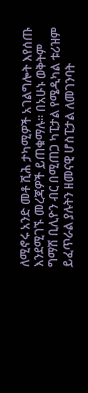ለሚኖሩ አንድ መቶ ሺሕ ታካሚዎች አገልግሎት እየሰጡ እንደሚገኙ መረጃዎች ይጠቁማሉ፡፡ በአሁኑ ወቅትም ግማሽ ቢሊዮን ብር በሚጠጋ ካፒታል የሜዲካል ቱሪዝም ይፈጥራል ያሉትን ዘመናዊ ሆስፒታል ለመገንባት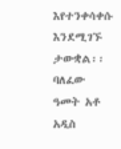እየተንቀሳቀሱ እንደሚገኙ ታውቋል፡፡ ባለፈው ዓመት አቶ አዲስ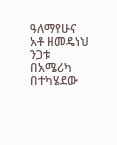ዓለማየሁና አቶ ዘመዴነህ ንጋቱ በአሜሪካ በተካሄደው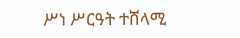ሥነ ሥርዓት ተሸላሚ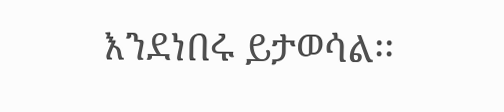እንደነበሩ ይታወሳል፡፡